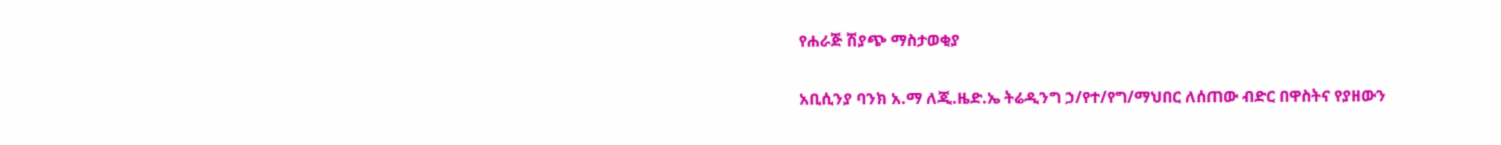የሐራጅ ሽያጭ ማስታወቂያ

አቢሲንያ ባንክ አ.ማ ለጂ.ዜድ.ኤ ትሬዲንግ ኃ/የተ/የግ/ማህበር ለሰጠው ብድር በዋስትና የያዘውን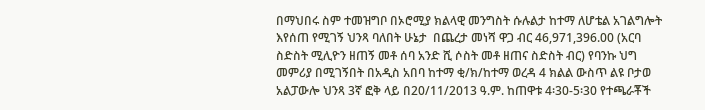በማህበሩ ስም ተመዝግቦ በኦሮሚያ ክልላዊ መንግስት ሱሉልታ ከተማ ለሆቴል አገልግሎት እየሰጠ የሚገኝ ህንጻ ባለበት ሁኔታ  በጨረታ መነሻ ዋጋ ብር 46,971,396.00 (አርባ ስድስት ሚሊዮን ዘጠኝ መቶ ሰባ አንድ ሺ ሶስት መቶ ዘጠና ስድስት ብር) የባንኩ ህግ መምሪያ በሚገኝበት በአዲስ አበባ ከተማ ቂ/ክ/ከተማ ወረዳ 4 ክልል ውስጥ ልዩ ቦታወ  አልፓውሎ ህንጻ 3ኛ ፎቅ ላይ በ20/11/2013 ዓ.ም. ከጠዋቱ 4፡30-5፡30 የተጫራቾች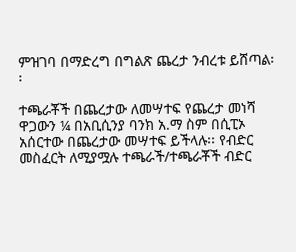ምዝገባ በማድረግ በግልጽ ጨረታ ንብረቱ ይሸጣል፡፡

ተጫራቾች በጨረታው ለመሣተፍ የጨረታ መነሻ ዋጋውን ¼ በአቢሲንያ ባንክ አ.ማ ስም በሲፒኦ አሰርተው በጨረታው መሣተፍ ይችላሉ፡፡ የብድር መስፈርት ለሚያሟሉ ተጫራች/ተጫራቾች ብድር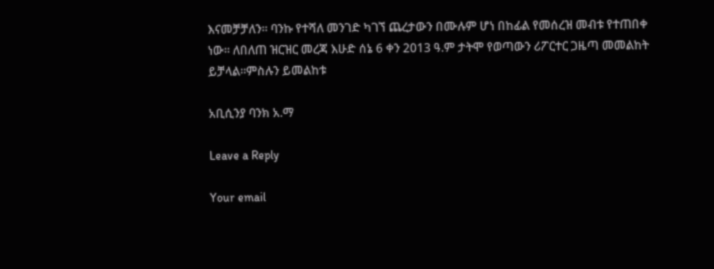እናመቻቻለን፡፡ ባንኩ የተሻለ መንገድ ካገኘ ጨረታውን በሙሉም ሆነ በከፊል የመሰረዝ መብቱ የተጠበቀ ነው፡፡ ለበለጠ ዝርዝር መረጃ እሁድ ሰኔ 6 ቀን 2013 ዓ.ም ታትሞ የወጣውን ሪፖርተር ጋዜጣ መመልከት ይቻላል፡፡ምስሉን ይመልከቱ

አቢሲንያ ባንክ አ.ማ

Leave a Reply

Your email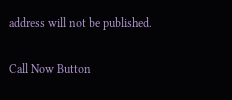address will not be published.

Call Now Button